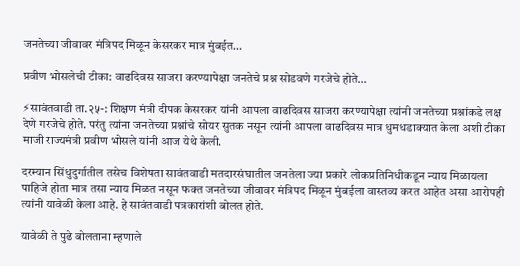जनतेच्या जीवावर मंत्रिपद मिळून केसरकर मात्र मुंबईत…

प्रवीण भोसलेची टीका: वाढदिवस साजरा करण्यापेक्षा जनतेचे प्रश्न सोडवणे गरजेचे होते…

⚡सावंतवाडी ता.२५-: शिक्षण मंत्री दीपक केसरकर यांनी आपला वाढदिवस साजरा करण्यापेक्षा त्यांनी जनतेच्या प्रश्नांकडे लक्ष देणे गरजेचे होते. परंतु त्यांना जनतेच्या प्रश्नांचे सोयर सुतक नसून त्यांनी आपला वाढदिवस मात्र धुमधडाक्यात केला अशी टीका माजी राज्यमंत्री प्रवीण भोसले यांनी आज येथे केली.

दरम्यान सिंधुदुर्गातील तसेच विशेषता सावंतवाडी मतदारसंघातील जनतेला ज्या प्रकारे लोकप्रतिनिधीकडून न्याय मिळायला पाहिजे होता मात्र तसा न्याय मिळत नसून फक्त जनतेच्या जीवावर मंत्रिपद मिळून मुंबईला वास्तव्य करत आहेत असा आरोपही त्यांनी यावेळी केला आहे. हे सावंतवाडी पत्रकारांशी बोलत होते.

यावेळी ते पुढे बोलताना म्हणाले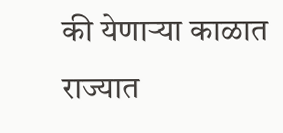की येणाऱ्या काळात राज्यात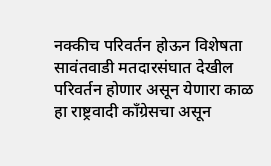नक्कीच परिवर्तन होऊन विशेषता सावंतवाडी मतदारसंघात देखील परिवर्तन होणार असून येणारा काळ हा राष्ट्रवादी काँग्रेसचा असून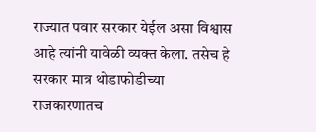राज्यात पवार सरकार येईल असा विश्वास आहे त्यांनी यावेळी व्यक्त केला. तसेच हे सरकार मात्र थोडाफोडीच्या राजकारणातच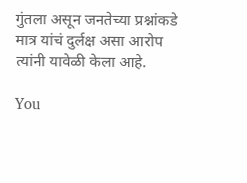गुंतला असून जनतेच्या प्रश्नांकडे मात्र यांचं दुर्लक्ष असा आरोप त्यांनी यावेळी केला आहे.

You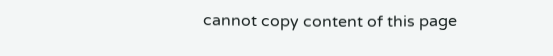cannot copy content of this page